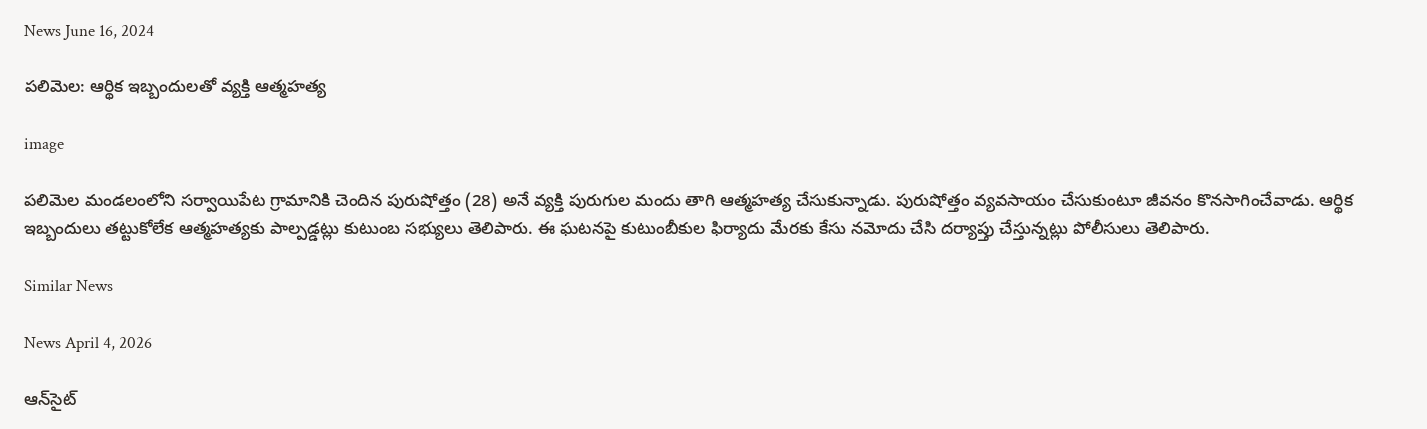News June 16, 2024

పలిమెల: ఆర్థిక ఇబ్బందులతో వ్యక్తి ఆత్మహత్య

image

పలిమెల మండలంలోని సర్వాయిపేట గ్రామానికి చెందిన పురుషోత్తం (28) అనే వ్యక్తి పురుగుల మందు తాగి ఆత్మహత్య చేసుకున్నాడు. పురుషోత్తం వ్యవసాయం చేసుకుంటూ జీవనం కొనసాగించేవాడు. ఆర్థిక ఇబ్బందులు తట్టుకోలేక ఆత్మహత్యకు పాల్పడ్డట్లు కుటుంబ సభ్యులు తెలిపారు. ఈ ఘటనపై కుటుంబీకుల ఫిర్యాదు మేరకు కేసు నమోదు చేసి దర్యాప్తు చేస్తున్నట్లు పోలీసులు తెలిపారు.

Similar News

News April 4, 2026

ఆన్‌సైట్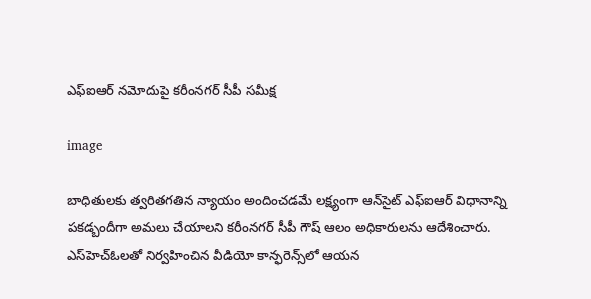ఎఫ్‌ఐఆర్ నమోదుపై కరీంనగర్ సీపీ సమీక్ష

image

బాధితులకు త్వరితగతిన న్యాయం అందించడమే లక్ష్యంగా ఆన్‌సైట్ ఎఫ్‌ఐఆర్ విధానాన్ని పకడ్బందీగా అమలు చేయాలని కరీంనగర్ సీపీ గౌష్ ఆలం అధికారులను ఆదేశించారు. ఎస్‌హెచ్‌ఓలతో నిర్వహించిన వీడియో కాన్ఫరెన్స్‌లో ఆయన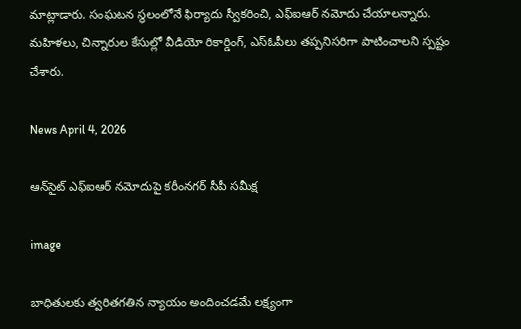మాట్లాడారు. సంఘటన స్థలంలోనే ఫిర్యాదు స్వీకరించి, ఎఫ్‌ఐఆర్ నమోదు చేయాలన్నారు. మహిళలు, చిన్నారుల కేసుల్లో వీడియో రికార్డింగ్, ఎస్‌ఓపీలు తప్పనిసరిగా పాటించాలని స్పష్టం చేశారు.

News April 4, 2026

ఆన్‌సైట్ ఎఫ్‌ఐఆర్ నమోదుపై కరీంనగర్ సీపీ సమీక్ష

image

బాధితులకు త్వరితగతిన న్యాయం అందించడమే లక్ష్యంగా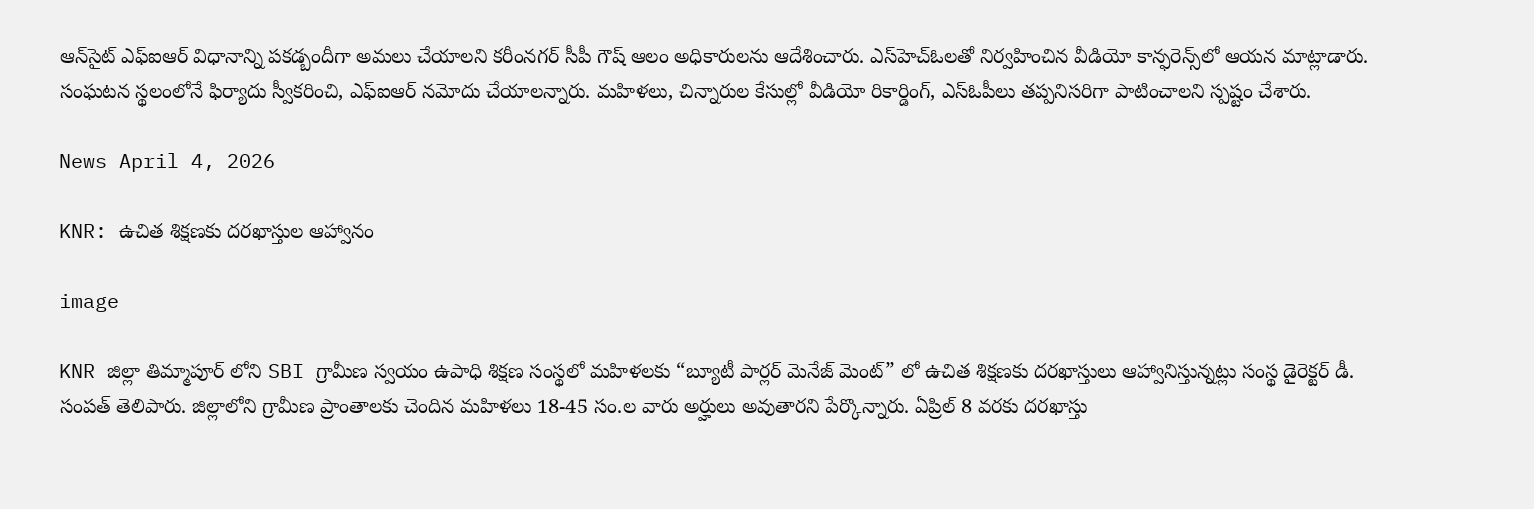ఆన్‌సైట్ ఎఫ్‌ఐఆర్ విధానాన్ని పకడ్బందీగా అమలు చేయాలని కరీంనగర్ సీపీ గౌష్ ఆలం అధికారులను ఆదేశించారు. ఎస్‌హెచ్‌ఓలతో నిర్వహించిన వీడియో కాన్ఫరెన్స్‌లో ఆయన మాట్లాడారు. సంఘటన స్థలంలోనే ఫిర్యాదు స్వీకరించి, ఎఫ్‌ఐఆర్ నమోదు చేయాలన్నారు. మహిళలు, చిన్నారుల కేసుల్లో వీడియో రికార్డింగ్, ఎస్‌ఓపీలు తప్పనిసరిగా పాటించాలని స్పష్టం చేశారు.

News April 4, 2026

KNR: ఉచిత శిక్షణకు దరఖాస్తుల ఆహ్వానం

image

KNR జిల్లా తిమ్మాపూర్ లోని SBI గ్రామీణ స్వయం ఉపాధి శిక్షణ సంస్థలో మహిళలకు “బ్యూటీ పార్లర్ మెనేజ్ మెంట్” లో ఉచిత శిక్షణకు దరఖాస్తులు ఆహ్వానిస్తున్నట్లు సంస్థ డైరెక్టర్ డీ. సంపత్ తెలిపారు. జిల్లాలోని గ్రామీణ ప్రాంతాలకు చెందిన మహిళలు 18-45 సం.ల వారు అర్హులు అవుతారని పేర్కొన్నారు. ఏప్రిల్ 8 వరకు దరఖాస్తు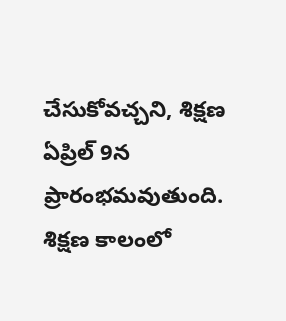చేసుకోవచ్చని, శిక్షణ ఏప్రిల్ 9న ప్రారంభమవుతుంది. శిక్షణ కాలంలో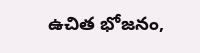ఉచిత భోజనం,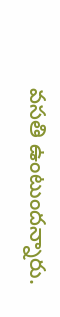వసతి ఉంటుందన్నారు.